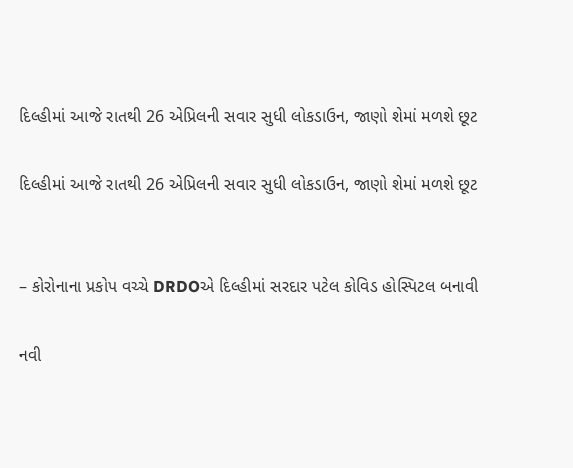દિલ્હીમાં આજે રાતથી 26 એપ્રિલની સવાર સુધી લોકડાઉન, જાણો શેમાં મળશે છૂટ

દિલ્હીમાં આજે રાતથી 26 એપ્રિલની સવાર સુધી લોકડાઉન, જાણો શેમાં મળશે છૂટ


– કોરોનાના પ્રકોપ વચ્ચે DRDOએ દિલ્હીમાં સરદાર પટેલ કોવિડ હોસ્પિટલ બનાવી

નવી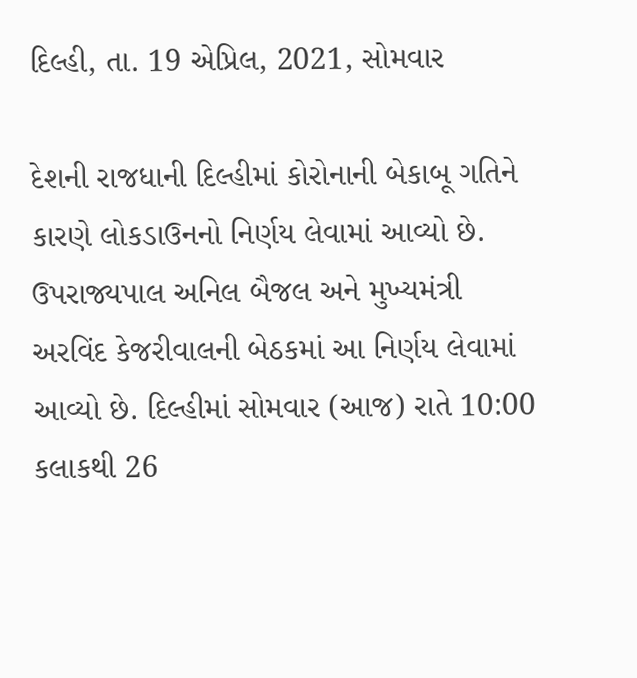દિલ્હી, તા. 19 એપ્રિલ, 2021, સોમવાર

દેશની રાજધાની દિલ્હીમાં કોરોનાની બેકાબૂ ગતિને કારણે લોકડાઉનનો નિર્ણય લેવામાં આવ્યો છે. ઉપરાજ્યપાલ અનિલ બૈજલ અને મુખ્યમંત્રી અરવિંદ કેજરીવાલની બેઠકમાં આ નિર્ણય લેવામાં આવ્યો છે. દિલ્હીમાં સોમવાર (આજ) રાતે 10:00 કલાકથી 26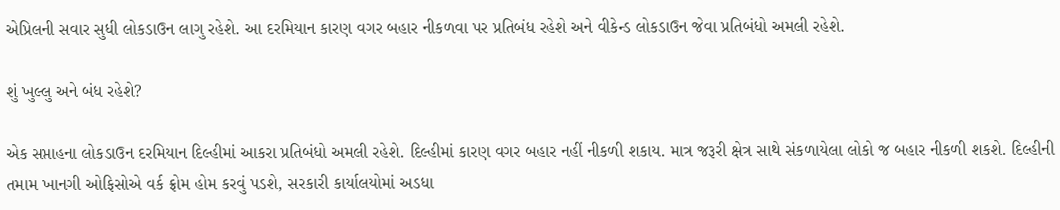એપ્રિલની સવાર સુધી લોકડાઉન લાગુ રહેશે. આ દરમિયાન કારણ વગર બહાર નીકળવા પર પ્રતિબંધ રહેશે અને વીકેન્ડ લોકડાઉન જેવા પ્રતિબંધો અમલી રહેશે.

શું ખુલ્લુ અને બંધ રહેશે?

એક સપ્તાહના લોકડાઉન દરમિયાન દિલ્હીમાં આકરા પ્રતિબંધો અમલી રહેશે. દિલ્હીમાં કારણ વગર બહાર નહીં નીકળી શકાય. માત્ર જરૂરી ક્ષેત્ર સાથે સંકળાયેલા લોકો જ બહાર નીકળી શકશે. દિલ્હીની તમામ ખાનગી ઓફિસોએ વર્ક ફ્રોમ હોમ કરવું પડશે, સરકારી કાર્યાલયોમાં અડધા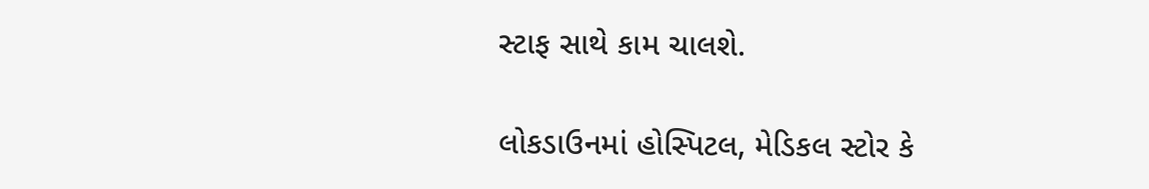સ્ટાફ સાથે કામ ચાલશે.

લોકડાઉનમાં હોસ્પિટલ, મેડિકલ સ્ટોર કે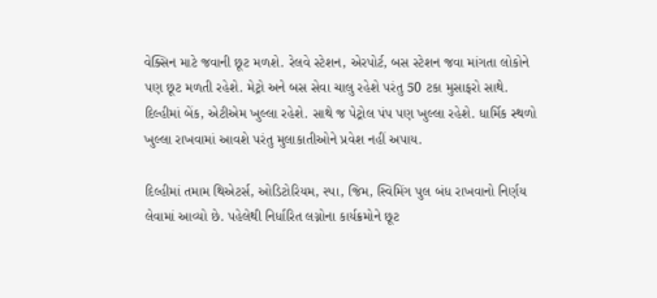વેક્સિન માટે જવાની છૂટ મળશે. રેલવે સ્ટેશન, એરપોર્ટ, બસ સ્ટેશન જવા માંગતા લોકોને પણ છૂટ મળતી રહેશે. મેટ્રો અને બસ સેવા ચાલુ રહેશે પરંતુ 50 ટકા મુસાફરો સાથે. દિલ્હીમાં બેંક, એટીએમ ખુલ્લા રહેશે. સાથે જ પેટ્રોલ પંપ પણ ખુલ્લા રહેશે. ધાર્મિક સ્થળો ખુલ્લા રાખવામાં આવશે પરંતુ મુલાકાતીઓને પ્રવેશ નહીં અપાય.

દિલ્હીમાં તમામ થિએટર્સ, ઓડિટોરિયમ, સ્પા, જિમ, સ્વિમિંગ પુલ બંધ રાખવાનો નિર્ણય લેવામાં આવ્યો છે. પહેલેથી નિર્ધારિત લગ્નોના કાર્યક્રમોને છૂટ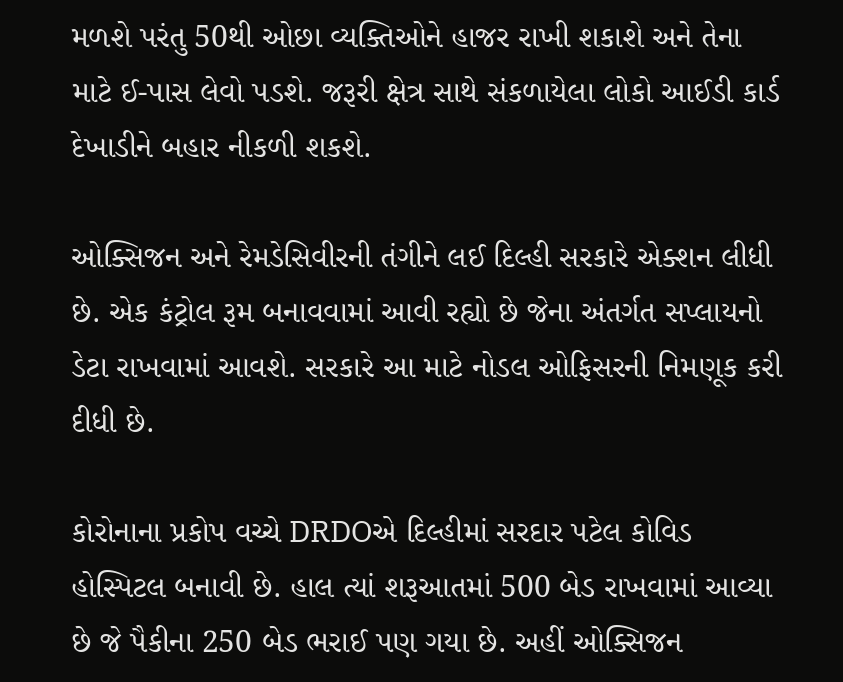મળશે પરંતુ 50થી ઓછા વ્યક્તિઓને હાજર રાખી શકાશે અને તેના માટે ઈ-પાસ લેવો પડશે. જરૂરી ક્ષેત્ર સાથે સંકળાયેલા લોકો આઈડી કાર્ડ દેખાડીને બહાર નીકળી શકશે.

ઓક્સિજન અને રેમડેસિવીરની તંગીને લઈ દિલ્હી સરકારે એક્શન લીધી છે. એક કંટ્રોલ રૂમ બનાવવામાં આવી રહ્યો છે જેના અંતર્ગત સપ્લાયનો ડેટા રાખવામાં આવશે. સરકારે આ માટે નોડલ ઓફિસરની નિમણૂક કરી દીધી છે.

કોરોનાના પ્રકોપ વચ્ચે DRDOએ દિલ્હીમાં સરદાર પટેલ કોવિડ હોસ્પિટલ બનાવી છે. હાલ ત્યાં શરૂઆતમાં 500 બેડ રાખવામાં આવ્યા છે જે પૈકીના 250 બેડ ભરાઈ પણ ગયા છે. અહીં ઓક્સિજન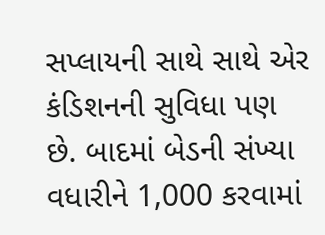સપ્લાયની સાથે સાથે એર કંડિશનની સુવિધા પણ છે. બાદમાં બેડની સંખ્યા વધારીને 1,000 કરવામાં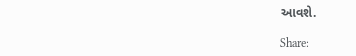આવશે.

Share: